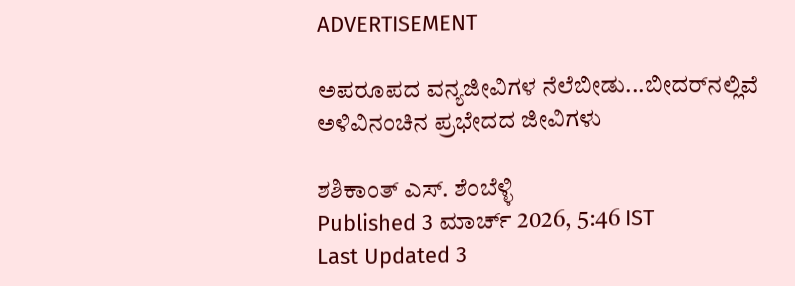ADVERTISEMENT

ಅಪರೂಪದ ವನ್ಯಜೀವಿಗಳ ನೆಲೆಬೀಡು...ಬೀದರ್‌ನಲ್ಲಿವೆ ಅಳಿವಿನಂಚಿನ ಪ್ರಭೇದದ ಜೀವಿಗಳು

ಶಶಿಕಾಂತ್ ಎಸ್. ಶೆಂಬೆಳ್ಳಿ
Published 3 ಮಾರ್ಚ್ 2026, 5:46 IST
Last Updated 3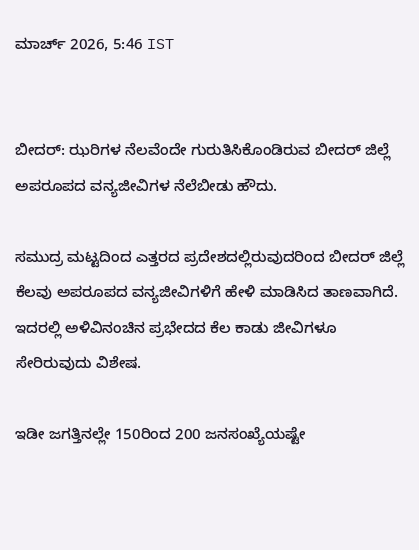ಮಾರ್ಚ್ 2026, 5:46 IST


ಬೀದರ್‌: ಝರಿಗಳ ನೆಲವೆಂದೇ ಗುರುತಿಸಿಕೊಂಡಿರುವ ಬೀದರ್‌ ಜಿಲ್ಲೆ ಅಪರೂಪದ ವನ್ಯಜೀವಿಗಳ ನೆಲೆಬೀಡು ಹೌದು.

ಸಮುದ್ರ ಮಟ್ಟದಿಂದ ಎತ್ತರದ ಪ್ರದೇಶದಲ್ಲಿರುವುದರಿಂದ ಬೀದರ್‌ ಜಿಲ್ಲೆ ಕೆಲವು ಅಪರೂಪದ ವನ್ಯಜೀವಿಗಳಿಗೆ ಹೇಳಿ ಮಾಡಿಸಿದ ತಾಣವಾಗಿದೆ. ಇದರಲ್ಲಿ ಅಳಿವಿನಂಚಿನ ಪ್ರಭೇದದ ಕೆಲ ಕಾಡು ಜೀವಿಗಳೂ ಸೇರಿರುವುದು ವಿಶೇಷ.

ಇಡೀ ಜಗತ್ತಿನಲ್ಲೇ 150ರಿಂದ 200 ಜನಸಂಖ್ಯೆಯಷ್ಟೇ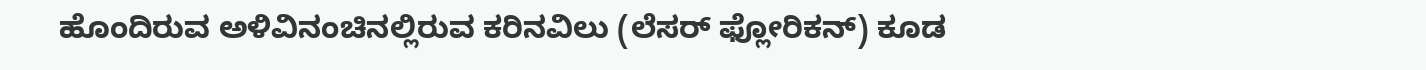ಹೊಂದಿರುವ ಅಳಿವಿನಂಚಿನಲ್ಲಿರುವ ಕರಿನವಿಲು (ಲೆಸರ್‌ ಫ್ಲೋರಿಕನ್‌) ಕೂಡ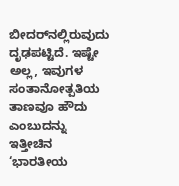ಬೀದರ್‌ನಲ್ಲಿರುವುದು ದೃಢಪಟ್ಟಿದೆ. ಇಷ್ಟೇ ಅಲ್ಲ, ಇವುಗಳ ಸಂತಾನೋತ್ಪತಿಯ ತಾಣವೂ ಹೌದು ಎಂಬುದನ್ನು ಇತ್ತೀಚಿನ ‘ಭಾರತೀಯ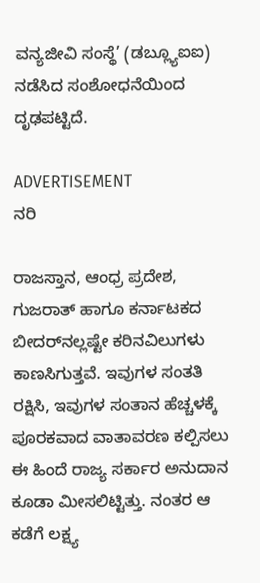ವನ್ಯಜೀವಿ ಸಂಸ್ಥೆ’ (ಡಬ್ಲ್ಯೂಐಐ) ನಡೆಸಿದ ಸಂಶೋಧನೆಯಿಂದ ದೃಢಪಟ್ಟಿದೆ.

ADVERTISEMENT
ನರಿ

ರಾಜಸ್ತಾನ, ಆಂಧ್ರ ಪ್ರದೇಶ, ಗುಜರಾತ್‌ ಹಾಗೂ ಕರ್ನಾಟಕದ ಬೀದರ್‌ನಲ್ಲಷ್ಟೇ ಕರಿನವಿಲುಗಳು ಕಾಣಸಿಗುತ್ತವೆ. ಇವುಗಳ ಸಂತತಿ ರಕ್ಷಿಸಿ, ಇವುಗಳ ಸಂತಾನ ಹೆಚ್ಚಳಕ್ಕೆ ಪೂರಕವಾದ ವಾತಾವರಣ ಕಲ್ಪಿಸಲು ಈ ಹಿಂದೆ ರಾಜ್ಯ ಸರ್ಕಾರ ಅನುದಾನ ಕೂಡಾ ಮೀಸಲಿಟ್ಟಿತ್ತು. ನಂತರ ಆ ಕಡೆಗೆ ಲಕ್ಷ್ಯ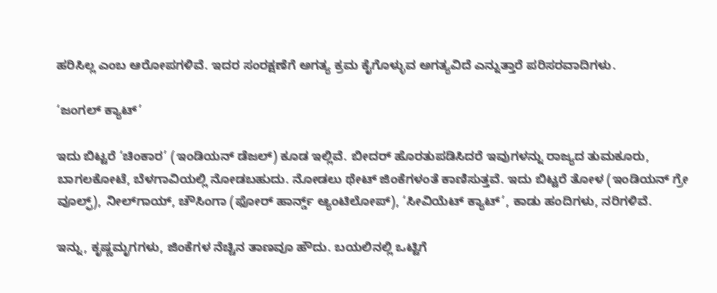ಹರಿಸಿಲ್ಲ ಎಂಬ ಆರೋಪಗಳಿವೆ. ಇದರ ಸಂರಕ್ಷಣೆಗೆ ಅಗತ್ಯ ಕ್ರಮ ಕೈಗೊಳ್ಳುವ ಅಗತ್ಯವಿದೆ ಎನ್ನುತ್ತಾರೆ ಪರಿಸರವಾದಿಗಳು.

‘ಜಂಗಲ್‌ ಕ್ಯಾಟ್‌’

ಇದು ಬಿಟ್ಟರೆ ‘ಚಿಂಕಾರ’ (ಇಂಡಿಯನ್‌ ಡೆಜಲ್‌) ಕೂಡ ಇಲ್ಲಿವೆ. ಬೀದರ್‌ ಹೊರತುಪಡಿಸಿದರೆ ಇವುಗಳನ್ನು ರಾಜ್ಯದ ತುಮಕೂರು, ಬಾಗಲಕೋಟೆ, ಬೆಳಗಾವಿಯಲ್ಲಿ ನೋಡಬಹುದು. ನೋಡಲು ಥೇಟ್‌ ಜಿಂಕೆಗಳಂತೆ ಕಾಣಿಸುತ್ತವೆ. ಇದು ಬಿಟ್ಟರೆ ತೋಳ (ಇಂಡಿಯನ್‌ ಗ್ರೇ ವೂಲ್ಫ್‌), ನೀಲ್‌ಗಾಯ್‌, ಚೌಸಿಂಗಾ (ಫೋರ್‌ ಹಾರ್ನ್ಡ್‌ ಆ್ಯಂಟಿಲೋಪ್‌), ‘ಸೀವಿಯೆಟ್‌ ಕ್ಯಾಟ್‌’, ಕಾಡು ಹಂದಿಗಳು, ನರಿಗಳಿವೆ.

ಇನ್ನು, ಕೃಷ್ಣಮೃಗಗಳು, ಜಿಂಕೆಗಳ ನೆಚ್ಚಿನ ತಾಣವೂ ಹೌದು. ಬಯಲಿನಲ್ಲಿ ಒಟ್ಟಿಗೆ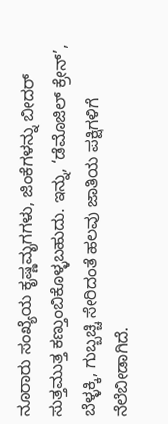ನೂರಾರು ಸಂಖ್ಯೆಯ ಕೃಷ್ಣಮೃಗಗಳು, ಜಿಂಕೆಗಳನ್ನು ಬೀದರ್‌ ಸುತ್ತಮುತ್ತ ಕಣ್ತುಂಬಿಕೊಳ್ಳಬಹುದು. ಇನ್ನು, ‘ಡೆಮೊಜಿಲ್‌ ಕ್ರೇನ್‌’, ಬೆಳ್ಳಕ್ಕಿ, ಗುಬ್ಬಚ್ಚಿ ಸೇರಿದಂತೆ ಹಲವು ಜಾತಿಯ ಪಕ್ಷಿಗಳಿಗೆ ನೆಲೆಬೀಡಾಗಿದೆ.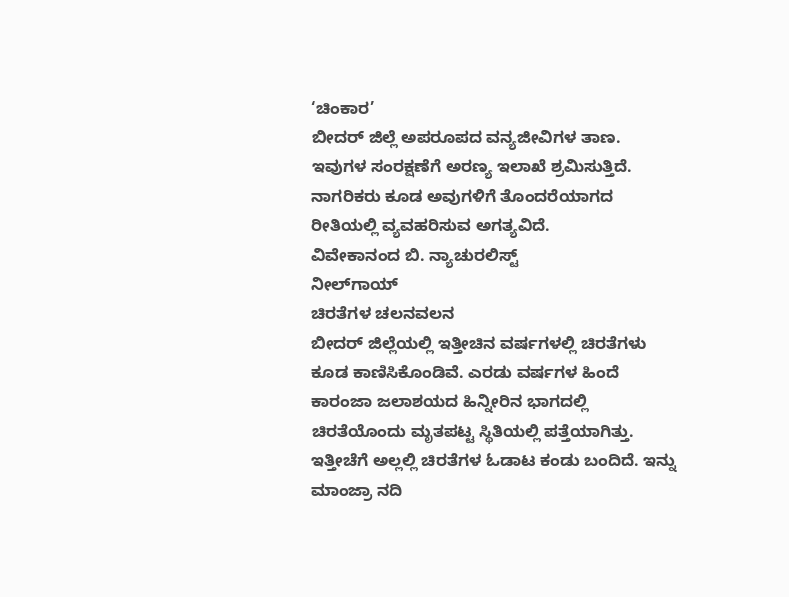‘ಚಿಂಕಾರ’
ಬೀದರ್‌ ಜಿಲ್ಲೆ ಅಪರೂಪದ ವನ್ಯಜೀವಿಗಳ ತಾಣ. ಇವುಗಳ ಸಂರಕ್ಷಣೆಗೆ ಅರಣ್ಯ ಇಲಾಖೆ ಶ್ರಮಿಸುತ್ತಿದೆ. ನಾಗರಿಕರು ಕೂಡ ಅವುಗಳಿಗೆ ತೊಂದರೆಯಾಗದ ರೀತಿಯಲ್ಲಿ ವ್ಯವಹರಿಸುವ ಅಗತ್ಯವಿದೆ.
ವಿವೇಕಾನಂದ ಬಿ. ನ್ಯಾಚುರಲಿಸ್ಟ್‌
ನೀಲ್‌ಗಾಯ್‌
ಚಿರತೆಗಳ ಚಲನವಲನ
ಬೀದರ್‌ ಜಿಲ್ಲೆಯಲ್ಲಿ ಇತ್ತೀಚಿನ ವರ್ಷಗಳಲ್ಲಿ ಚಿರತೆಗಳು ಕೂಡ ಕಾಣಿಸಿಕೊಂಡಿವೆ. ಎರಡು ವರ್ಷಗಳ ಹಿಂದೆ ಕಾರಂಜಾ ಜಲಾಶಯದ ಹಿನ್ನೀರಿನ ಭಾಗದಲ್ಲಿ ಚಿರತೆಯೊಂದು ಮೃತಪಟ್ಟ ಸ್ಥಿತಿಯಲ್ಲಿ ಪತ್ತೆಯಾಗಿತ್ತು. ಇತ್ತೀಚೆಗೆ ಅಲ್ಲಲ್ಲಿ ಚಿರತೆಗಳ ಓಡಾಟ ಕಂಡು ಬಂದಿದೆ. ಇನ್ನು ಮಾಂಜ್ರಾ ನದಿ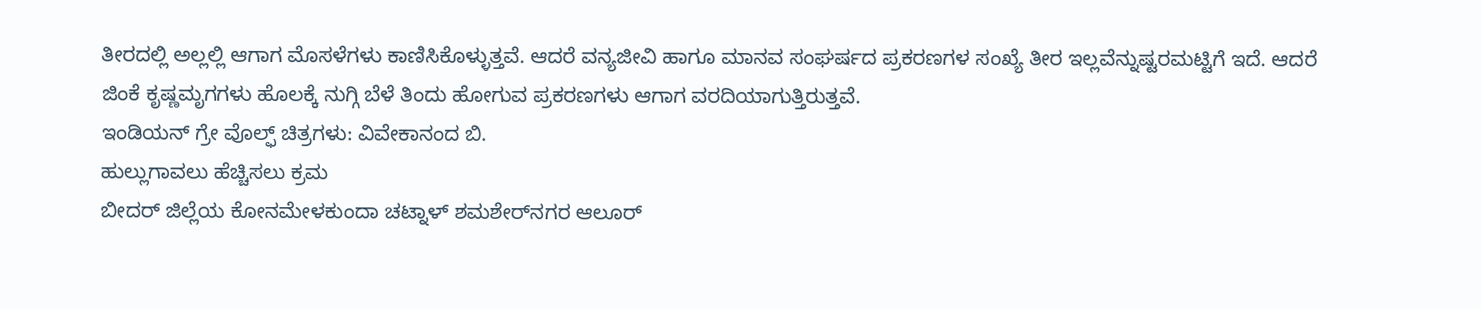ತೀರದಲ್ಲಿ ಅಲ್ಲಲ್ಲಿ ಆಗಾಗ ಮೊಸಳೆಗಳು ಕಾಣಿಸಿಕೊಳ್ಳುತ್ತವೆ. ಆದರೆ ವನ್ಯಜೀವಿ ಹಾಗೂ ಮಾನವ ಸಂಘರ್ಷದ ಪ್ರಕರಣಗಳ ಸಂಖ್ಯೆ ತೀರ ಇಲ್ಲವೆನ್ನುಷ್ಟರಮಟ್ಟಿಗೆ ಇದೆ. ಆದರೆ ಜಿಂಕೆ ಕೃಷ್ಣಮೃಗಗಳು ಹೊಲಕ್ಕೆ ನುಗ್ಗಿ ಬೆಳೆ ತಿಂದು ಹೋಗುವ ಪ್ರಕರಣಗಳು ಆಗಾಗ ವರದಿಯಾಗುತ್ತಿರುತ್ತವೆ.
ಇಂಡಿಯನ್‌ ಗ್ರೇ ವೊಲ್ಫ್‌ ಚಿತ್ರಗಳು: ವಿವೇಕಾನಂದ ಬಿ.
ಹುಲ್ಲುಗಾವಲು ಹೆಚ್ಚಿಸಲು ಕ್ರಮ
ಬೀದರ್‌ ಜಿಲ್ಲೆಯ ಕೋನಮೇಳಕುಂದಾ ಚಟ್ನಾಳ್ ಶಮಶೇರ್‌ನಗರ ಆಲೂರ್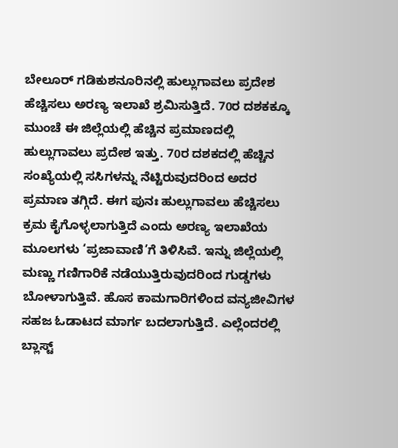ಬೇಲೂರ್‌ ಗಡಿಕುಶನೂರಿನಲ್ಲಿ ಹುಲ್ಲುಗಾವಲು ಪ್ರದೇಶ ಹೆಚ್ಚಿಸಲು ಅರಣ್ಯ ಇಲಾಖೆ ಶ್ರಮಿಸುತ್ತಿದೆ. 70ರ ದಶಕಕ್ಕೂ ಮುಂಚೆ ಈ ಜಿಲ್ಲೆಯಲ್ಲಿ ಹೆಚ್ಚಿನ ಪ್ರಮಾಣದಲ್ಲಿ ಹುಲ್ಲುಗಾವಲು ಪ್ರದೇಶ ಇತ್ತು. 70ರ ದಶಕದಲ್ಲಿ ಹೆಚ್ಚಿನ ಸಂಖ್ಯೆಯಲ್ಲಿ ಸಸಿಗಳನ್ನು ನೆಟ್ಟಿರುವುದರಿಂದ ಅದರ ಪ್ರಮಾಣ ತಗ್ಗಿದೆ. ಈಗ ಪುನಃ ಹುಲ್ಲುಗಾವಲು ಹೆಚ್ಚಿಸಲು ಕ್ರಮ ಕೈಗೊಳ್ಳಲಾಗುತ್ತಿದೆ ಎಂದು ಅರಣ್ಯ ಇಲಾಖೆಯ ಮೂಲಗಳು ‘ಪ್ರಜಾವಾಣಿ’ಗೆ ತಿಳಿಸಿವೆ. ಇನ್ನು ಜಿಲ್ಲೆಯಲ್ಲಿ ಮಣ್ಣು ಗಣಿಗಾರಿಕೆ ನಡೆಯುತ್ತಿರುವುದರಿಂದ ಗುಡ್ಡಗಳು ಬೋಳಾಗುತ್ತಿವೆ. ಹೊಸ ಕಾಮಗಾರಿಗಳಿಂದ ವನ್ಯಜೀವಿಗಳ ಸಹಜ ಓಡಾಟದ ಮಾರ್ಗ ಬದಲಾಗುತ್ತಿದೆ. ಎಲ್ಲೆಂದರಲ್ಲಿ ಬ್ಲಾಸ್ಟ್‌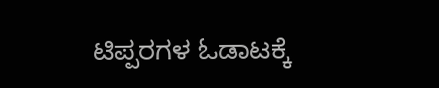ಟಿಪ್ಪರಗಳ ಓಡಾಟಕ್ಕೆ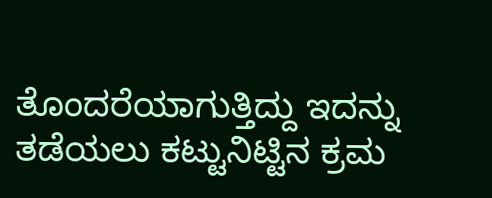ತೊಂದರೆಯಾಗುತ್ತಿದ್ದು ಇದನ್ನು ತಡೆಯಲು ಕಟ್ಟುನಿಟ್ಟಿನ ಕ್ರಮ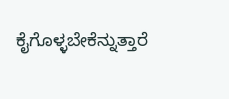ಕೈಗೊಳ್ಳಬೇಕೆನ್ನುತ್ತಾರೆ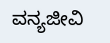ವನ್ಯಜೀವಿ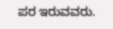ಪರ ಇರುವವರು.